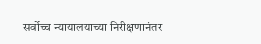सर्वोच्च न्यायालयाच्या निरीक्षणानंतर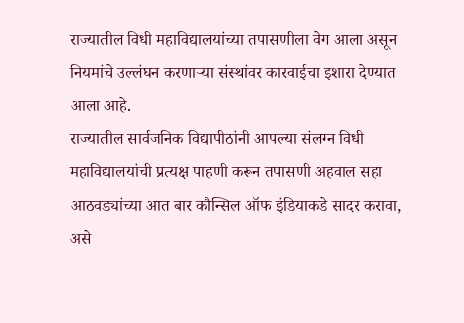राज्यातील विधी महाविद्यालयांच्या तपासणीला वेग आला असून नियमांचे उल्लंघन करणाऱ्या संस्थांवर कारवाईचा इशारा देण्यात आला आहे.
राज्यातील सार्वजनिक विद्यापीठांनी आपल्या संलग्न विधी महाविद्यालयांची प्रत्यक्ष पाहणी करून तपासणी अहवाल सहा आठवड्यांच्या आत बार कौन्सिल ऑफ इंडियाकडे सादर करावा, असे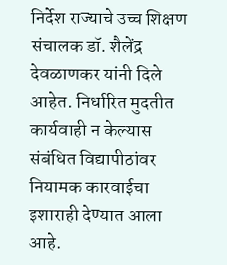निर्देश राज्याचे उच्च शिक्षण संचालक डॉ. शैलेंद्र देवळाणकर यांनी दिले आहेत. निर्धारित मुदतीत कार्यवाही न केल्यास संबंधित विद्यापीठांवर नियामक कारवाईचा इशाराही देण्यात आला आहे.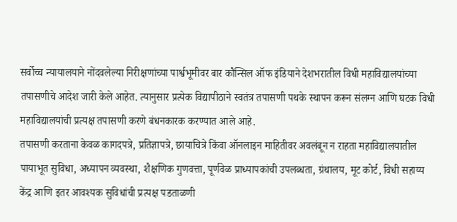सर्वोच्च न्यायालयाने नोंदवलेल्या निरीक्षणांच्या पार्श्वभूमीवर बार कौन्सिल ऑफ इंडियाने देशभरातील विधी महाविद्यालयांच्या तपासणीचे आदेश जारी केले आहेत. त्यानुसार प्रत्येक विद्यापीठाने स्वतंत्र तपासणी पथके स्थापन करून संलग्न आणि घटक विधी महाविद्यालयांची प्रत्यक्ष तपासणी करणे बंधनकारक करण्यात आले आहे.
तपासणी करताना केवळ कागदपत्रे, प्रतिज्ञापत्रे, छायाचित्रे किंवा ऑनलाइन माहितीवर अवलंबून न राहता महाविद्यालयातील पायाभूत सुविधा, अध्यापन व्यवस्था, शैक्षणिक गुणवत्ता, पूर्णवेळ प्राध्यापकांची उपलब्धता, ग्रंथालय, मूट कोर्ट, विधी सहाय्य केंद्र आणि इतर आवश्यक सुविधांची प्रत्यक्ष पडताळणी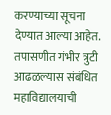करण्याच्या सूचना देण्यात आल्या आहेत.
तपासणीत गंभीर त्रुटी आढळल्यास संबंधित महाविद्यालयाची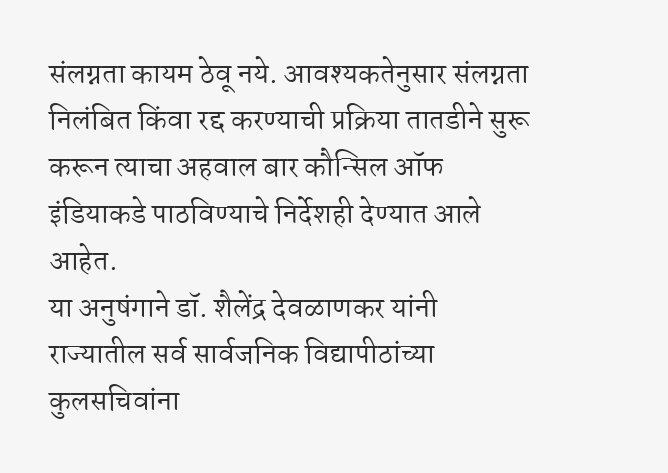संलग्नता कायम ठेवू नये. आवश्यकतेनुसार संलग्नता निलंबित किंवा रद्द करण्याची प्रक्रिया तातडीने सुरू करून त्याचा अहवाल बार कौन्सिल ऑफ इंडियाकडे पाठविण्याचे निर्देशही देण्यात आले आहेत.
या अनुषंगाने डॉ. शैलेंद्र देवळाणकर यांनी राज्यातील सर्व सार्वजनिक विद्यापीठांच्या कुलसचिवांना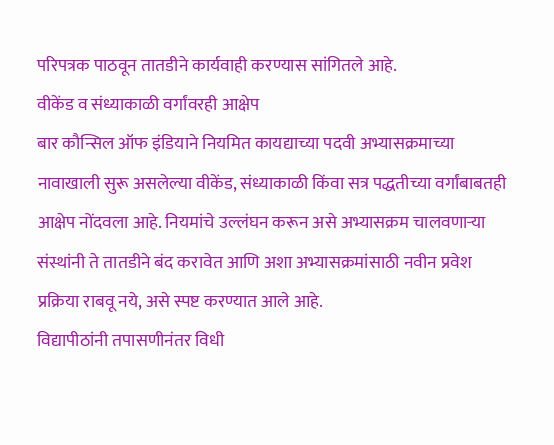परिपत्रक पाठवून तातडीने कार्यवाही करण्यास सांगितले आहे.
वीकेंड व संध्याकाळी वर्गांवरही आक्षेप
बार कौन्सिल ऑफ इंडियाने नियमित कायद्याच्या पदवी अभ्यासक्रमाच्या नावाखाली सुरू असलेल्या वीकेंड, संध्याकाळी किंवा सत्र पद्धतीच्या वर्गांबाबतही आक्षेप नोंदवला आहे. नियमांचे उल्लंघन करून असे अभ्यासक्रम चालवणाऱ्या संस्थांनी ते तातडीने बंद करावेत आणि अशा अभ्यासक्रमांसाठी नवीन प्रवेश प्रक्रिया राबवू नये, असे स्पष्ट करण्यात आले आहे.
विद्यापीठांनी तपासणीनंतर विधी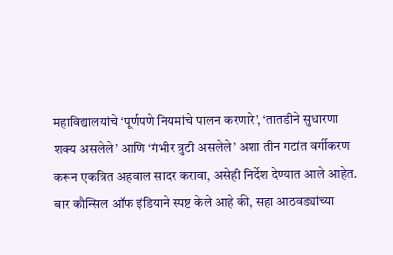महाविद्यालयांचे ‘पूर्णपणे नियमांचे पालन करणारे’, ‘तातडीने सुधारणा शक्य असलेले’ आणि ‘गंभीर त्रुटी असलेले’ अशा तीन गटांत वर्गीकरण करून एकत्रित अहवाल सादर करावा, असेही निर्देश देण्यात आले आहेत.
बार कौन्सिल ऑफ इंडियाने स्पष्ट केले आहे की, सहा आठवड्यांच्या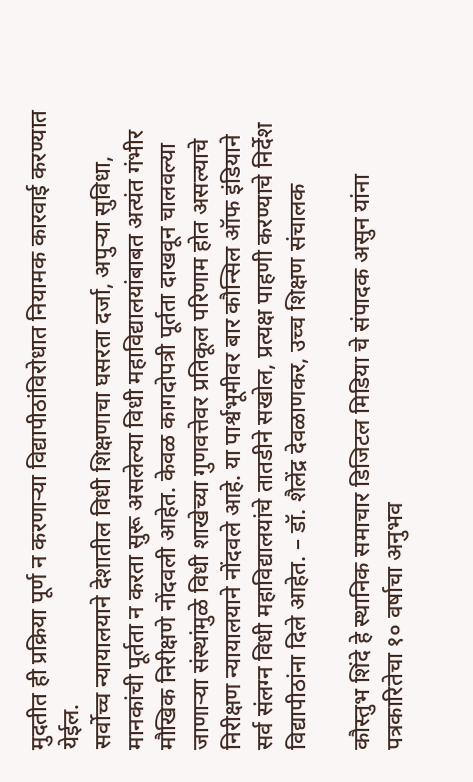मुदतीत ही प्रक्रिया पूर्ण न करणाऱ्या विद्यापीठांविरोधात नियामक कारवाई करण्यात येईल.
सर्वोच्च न्यायालयाने देशातील विधी शिक्षणाचा घसरता दर्जा, अपुऱ्या सुविधा, मानकांची पूर्तता न करता सुरू असलेल्या विधी महाविद्यालयांबाबत अत्यंत गंभीर मौखिक निरीक्षणे नोंदवली आहेत. केवळ कागदोपत्री पूर्तता दाखवून चालवल्या जाणाऱ्या संस्थांमुळे विधी शाखेच्या गुणवत्तेवर प्रतिकूल परिणाम होत असल्याचे निरीक्षण न्यायालयाने नोंदवले आहे. या पार्श्वभूमीवर बार कौन्सिल ऑफ इंडियाने सर्व संलग्न विधी महाविद्यालयांचे तातडीने सखोल, प्रत्यक्ष पाहणी करण्याचे निर्देश विद्यापीठांना दिले आहेत. – डॉ. शैलेंद्र देवळाणकर, उच्च शिक्षण संचालक

कौस्तुभ शिंदे हे स्थानिक समाचार डिजिटल मिडिया चे संपादक असुन यांना पत्रकारितेचा १० वर्षाचा अनुभव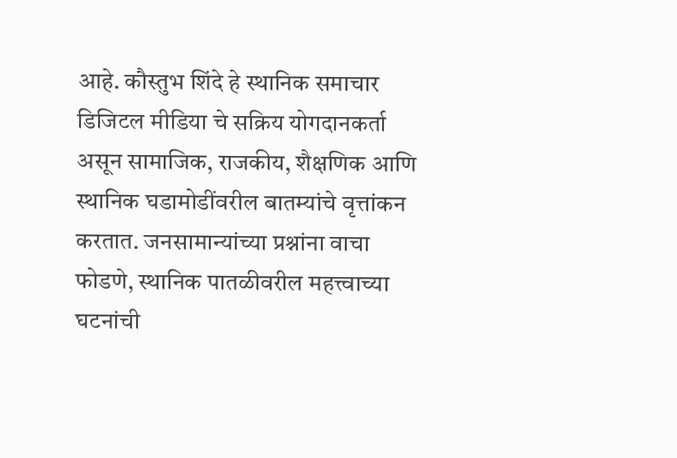आहे. कौस्तुभ शिंदे हे स्थानिक समाचार डिजिटल मीडिया चे सक्रिय योगदानकर्ता असून सामाजिक, राजकीय, शैक्षणिक आणि स्थानिक घडामोडींवरील बातम्यांचे वृत्तांकन करतात. जनसामान्यांच्या प्रश्नांना वाचा फोडणे, स्थानिक पातळीवरील महत्त्वाच्या घटनांची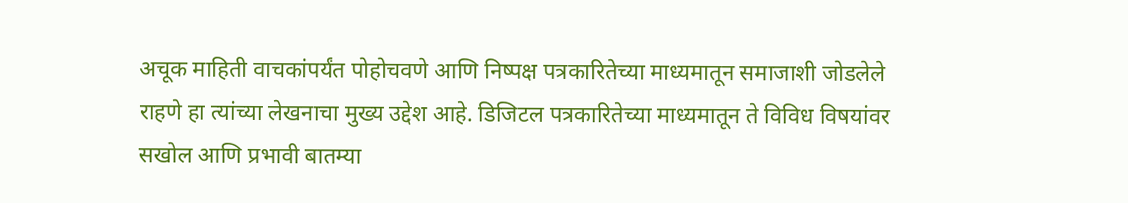अचूक माहिती वाचकांपर्यंत पोहोचवणे आणि निष्पक्ष पत्रकारितेच्या माध्यमातून समाजाशी जोडलेले राहणे हा त्यांच्या लेखनाचा मुख्य उद्देश आहे. डिजिटल पत्रकारितेच्या माध्यमातून ते विविध विषयांवर सखोल आणि प्रभावी बातम्या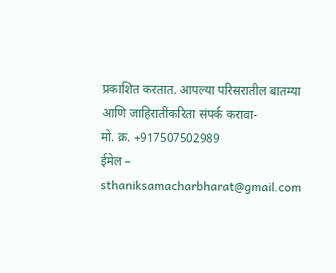प्रकाशित करतात. आपल्या परिसरातील बातम्या आणि जाहिरातींकरिता संपर्क करावा-
मो. क्र. +917507502989
ईमेल – sthaniksamacharbharat@gmail.com